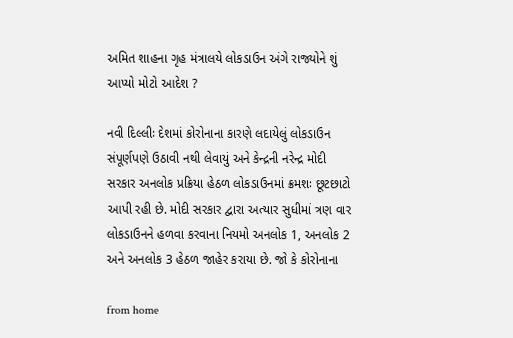અમિત શાહના ગૃહ મંત્રાલયે લોકડાઉન અંગે રાજ્યોને શું આપ્યો મોટો આદેશ ?

નવી દિલ્લીઃ દેશમાં કોરોનાના કારણે લદાયેલું લોકડાઉન સંપૂર્ણપણે ઉઠાવી નથી લેવાયું અને કેન્દ્રની નરેન્દ્ર મોદી સરકાર અનલોક પ્રક્રિયા હેઠળ લોકડાઉનમાં ક્રમશઃ છૂટછાટો આપી રહી છે. મોદી સરકાર દ્વારા અત્યાર સુધીમાં ત્રણ વાર લોકડાઉનને હળવા કરવાના નિયમો અનલોક 1, અનલોક 2 અને અનલોક 3 હેઠળ જાહેર કરાયા છે. જો કે કોરોનાના

from home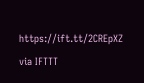https://ift.tt/2CREpXZ
via IFTTT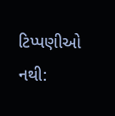ટિપ્પણીઓ નથી: